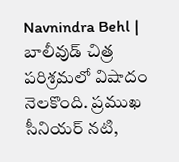Navnindra Behl | బాలీవుడ్ చిత్ర పరిశ్రమలో విషాదం నెలకొంది. ప్రముఖ సీనియర్ నటి,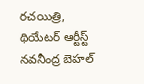రచయిత్రి, థియేటర్ ఆర్టీస్ట్ నవనీంద్ర బెహల్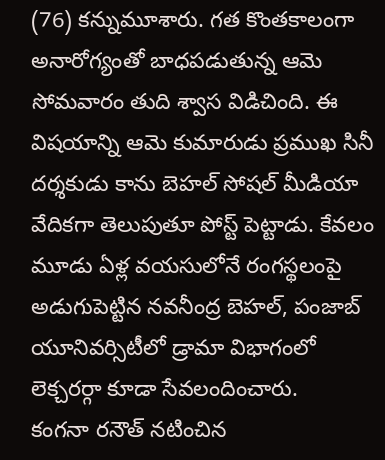(76) కన్నుమూశారు. గత కొంతకాలంగా అనారోగ్యంతో బాధపడుతున్న ఆమె సోమవారం తుది శ్వాస విడిచింది. ఈ విషయాన్ని ఆమె కుమారుడు ప్రముఖ సినీ దర్శకుడు కాను బెహల్ సోషల్ మీడియా వేదికగా తెలుపుతూ పోస్ట్ పెట్టాడు. కేవలం మూడు ఏళ్ల వయసులోనే రంగస్థలంపై అడుగుపెట్టిన నవనీంద్ర బెహల్, పంజాబ్ యూనివర్సిటీలో డ్రామా విభాగంలో లెక్చరర్గా కూడా సేవలందించారు.
కంగనా రనౌత్ నటించిన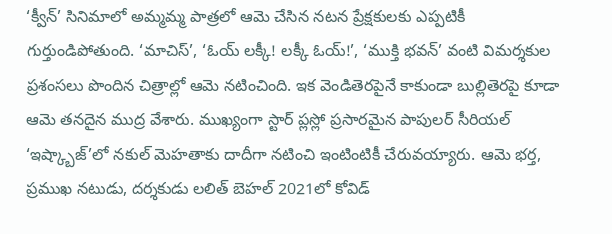‘క్వీన్’ సినిమాలో అమ్మమ్మ పాత్రలో ఆమె చేసిన నటన ప్రేక్షకులకు ఎప్పటికీ గుర్తుండిపోతుంది. ‘మాచిస్’, ‘ఓయ్ లక్కీ! లక్కీ ఓయ్!’, ‘ముక్తి భవన్’ వంటి విమర్శకుల ప్రశంసలు పొందిన చిత్రాల్లో ఆమె నటించింది. ఇక వెండితెరపైనే కాకుండా బుల్లితెరపై కూడా ఆమె తనదైన ముద్ర వేశారు. ముఖ్యంగా స్టార్ ప్లస్లో ప్రసారమైన పాపులర్ సీరియల్ ‘ఇష్క్బాజ్’లో నకుల్ మెహతాకు దాదీగా నటించి ఇంటింటికీ చేరువయ్యారు. ఆమె భర్త, ప్రముఖ నటుడు, దర్శకుడు లలిత్ బెహల్ 2021లో కోవిడ్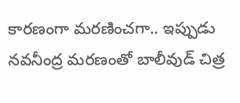కారణంగా మరణించగా.. ఇప్పుడు నవనీంద్ర మరణంతో బాలీవుడ్ చిత్ర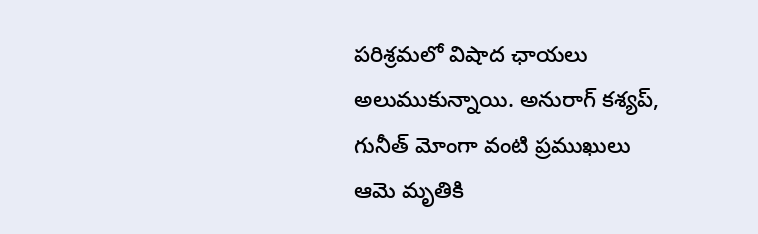పరిశ్రమలో విషాద ఛాయలు అలుముకున్నాయి. అనురాగ్ కశ్యప్, గునీత్ మోంగా వంటి ప్రముఖులు ఆమె మృతికి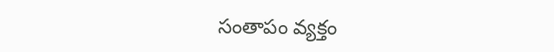సంతాపం వ్యక్తం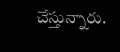చేస్తున్నారు.